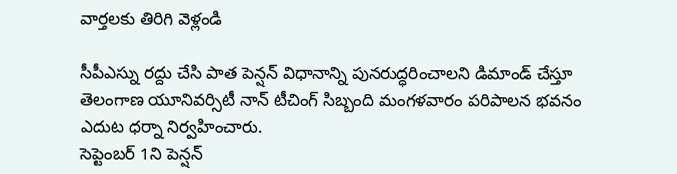వార్తలకు తిరిగి వెళ్లండి

సీపీఎస్ను రద్దు చేసి పాత పెన్షన్ విధానాన్ని పునరుద్ధరించాలని డిమాండ్ చేస్తూ తెలంగాణ యూనివర్సిటీ నాన్ టీచింగ్ సిబ్బంది మంగళవారం పరిపాలన భవనం ఎదుట ధర్నా నిర్వహించారు.
సెప్టెంబర్ 1ని పెన్షన్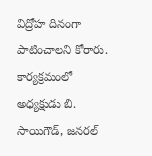విద్రోహ దినంగా పాటించాలని కోరారు. కార్యక్రమంలో అధ్యక్షుడు బి. సాయిగౌడ్, జనరల్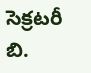సెక్రటరీ బి.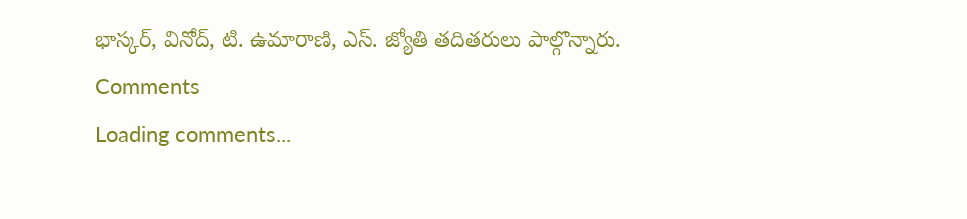భాస్కర్, వినోద్, టి. ఉమారాణి, ఎస్. జ్యోతి తదితరులు పాల్గొన్నారు.
Comments
Loading comments...